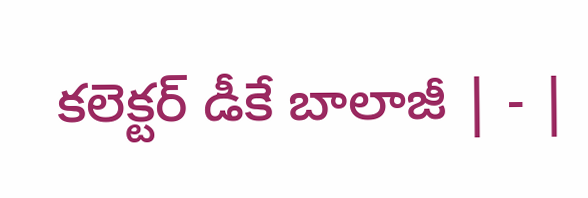కలెక్టర్‌ డీకే బాలాజీ | - |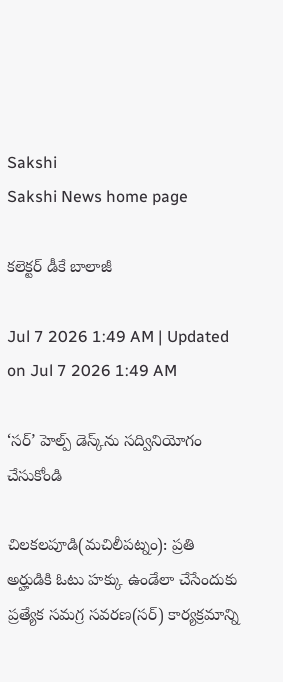Sakshi
Sakshi News home page

కలెక్టర్‌ డీకే బాలాజీ

Jul 7 2026 1:49 AM | Updated on Jul 7 2026 1:49 AM

‘సర్‌’ హెల్ప్‌ డెస్క్‌ను సద్వినియోగం చేసుకోండి

చిలకలపూడి(మచిలీపట్నం): ప్రతి అర్హుడికి ఓటు హక్కు ఉండేలా చేసేందుకు ప్రత్యేక సమగ్ర సవరణ(సర్‌) కార్యక్రమాన్ని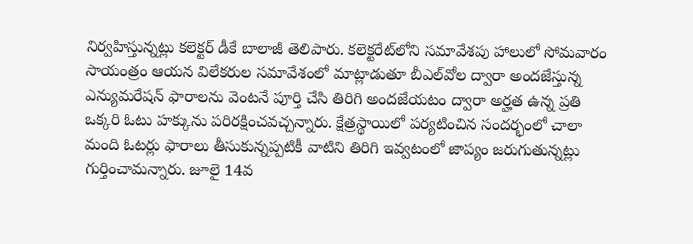నిర్వహిస్తున్నట్లు కలెక్టర్‌ డీకే బాలాజీ తెలిపారు. కలెక్టరేట్‌లోని సమావేశపు హాలులో సోమవారం సాయంత్రం ఆయన విలేకరుల సమావేశంలో మాట్లాడుతూ బీఎల్‌వోల ద్వారా అందజేస్తున్న ఎన్యుమరేషన్‌ ఫారాలను వెంటనే పూర్తి చేసి తిరిగి అందజేయటం ద్వారా అర్హత ఉన్న ప్రతి ఒక్కరి ఓటు హక్కును పరిరక్షించవచ్చన్నారు. క్షేత్రస్థాయిలో పర్యటించిన సందర్భంలో చాలా మంది ఓటర్లు ఫారాలు తీసుకున్నప్పటికీ వాటిని తిరిగి ఇవ్వటంలో జాప్యం జరుగుతున్నట్లు గుర్తించామన్నారు. జూలై 14వ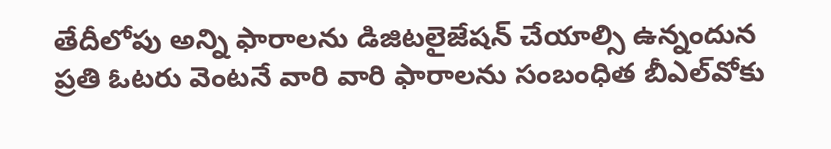తేదీలోపు అన్ని ఫారాలను డిజిటలైజేషన్‌ చేయాల్సి ఉన్నందున ప్రతి ఓటరు వెంటనే వారి వారి ఫారాలను సంబంధిత బీఎల్‌వోకు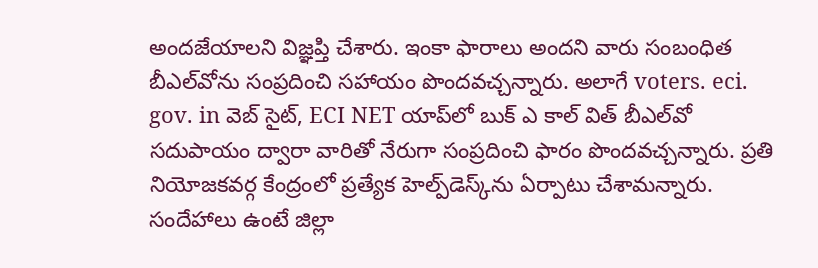అందజేయాలని విజ్ఞప్తి చేశారు. ఇంకా ఫారాలు అందని వారు సంబంధిత బీఎల్‌వోను సంప్రదించి సహాయం పొందవచ్చన్నారు. అలాగే voters. eci. gov. in వెబ్‌ సైట్‌, ECI NET యాప్‌లో బుక్‌ ఎ కాల్‌ విత్‌ బీఎల్‌వో సదుపాయం ద్వారా వారితో నేరుగా సంప్రదించి ఫారం పొందవచ్చన్నారు. ప్రతి నియోజకవర్గ కేంద్రంలో ప్రత్యేక హెల్ప్‌డెస్క్‌ను ఏర్పాటు చేశామన్నారు. సందేహాలు ఉంటే జిల్లా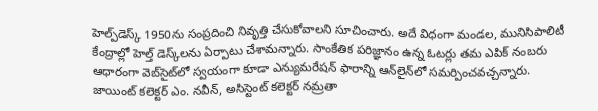హెల్ప్‌డెస్క్‌ 1950ను సంప్రదించి నివృత్తి చేసుకోవాలని సూచించారు. అదే విధంగా మండల, మునిసిపాలిటీ కేంద్రాల్లో హెల్త్‌ డెస్క్‌లను ఏర్పాటు చేశామన్నారు. సాంకేతిక పరిజ్ఞానం ఉన్న ఓటర్లు తమ ఎపిక్‌ నంబరు ఆధారంగా వెబ్‌సైట్‌లో స్వయంగా కూడా ఎన్యుమరేషన్‌ ఫారాన్ని ఆన్‌లైన్‌లో సమర్పించవచ్చన్నారు. జాయింట్‌ కలెక్టర్‌ ఎం. నవీన్‌, అసిస్టెంట్‌ కలెక్టర్‌ నమ్రతా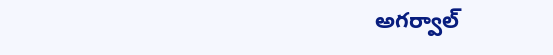అగర్వాల్‌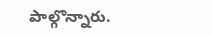పాల్గొన్నారు.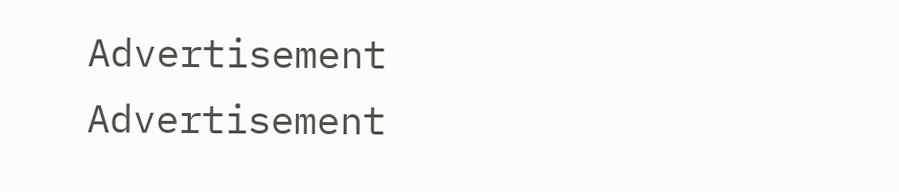Advertisement
Advertisement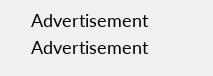Advertisement
Advertisement